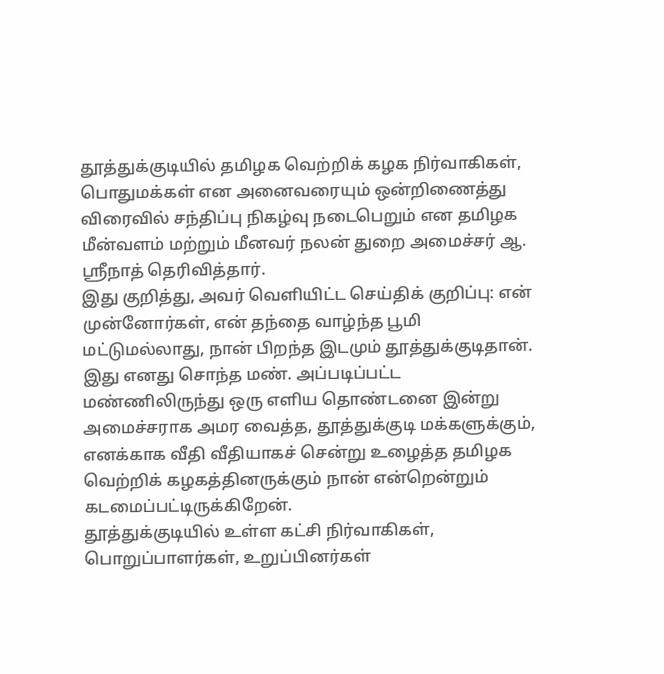தூத்துக்குடியில் தமிழக வெற்றிக் கழக நிர்வாகிகள், பொதுமக்கள் என அனைவரையும் ஒன்றிணைத்து விரைவில் சந்திப்பு நிகழ்வு நடைபெறும் என தமிழக மீன்வளம் மற்றும் மீனவர் நலன் துறை அமைச்சர் ஆ. ஸ்ரீநாத் தெரிவித்தார்.
இது குறித்து, அவர் வெளியிட்ட செய்திக் குறிப்பு: என் முன்னோர்கள், என் தந்தை வாழ்ந்த பூமி மட்டுமல்லாது, நான் பிறந்த இடமும் தூத்துக்குடிதான். இது எனது சொந்த மண். அப்படிப்பட்ட மண்ணிலிருந்து ஒரு எளிய தொண்டனை இன்று அமைச்சராக அமர வைத்த, தூத்துக்குடி மக்களுக்கும், எனக்காக வீதி வீதியாகச் சென்று உழைத்த தமிழக வெற்றிக் கழகத்தினருக்கும் நான் என்றென்றும் கடமைப்பட்டிருக்கிறேன்.
தூத்துக்குடியில் உள்ள கட்சி நிர்வாகிகள், பொறுப்பாளர்கள், உறுப்பினர்கள்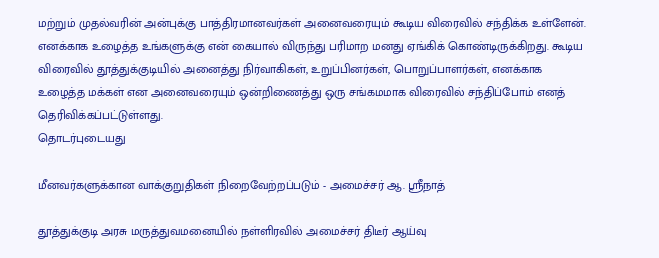மற்றும் முதல்வரின் அன்புக்கு பாத்திரமானவர்கள் அனைவரையும் கூடிய விரைவில் சந்திக்க உள்ளேன்.
எனக்காக உழைத்த உங்களுக்கு என் கையால் விருந்து பரிமாற மனது ஏங்கிக் கொண்டிருக்கிறது. கூடிய விரைவில் தூத்துக்குடியில் அனைத்து நிர்வாகிகள், உறுப்பினர்கள், பொறுப்பாளர்கள், எனக்காக உழைத்த மக்கள் என அனைவரையும் ஒன்றிணைத்து ஒரு சங்கமமாக விரைவில் சந்திப்போம் எனத் தெரிவிக்கப்பட்டுள்ளது.
தொடர்புடையது

மீனவர்களுக்கான வாக்குறுதிகள் நிறைவேற்றப்படும் - அமைச்சர் ஆ. ஸ்ரீநாத்

தூத்துக்குடி அரசு மருத்துவமனையில் நள்ளிரவில் அமைச்சர் திடீர் ஆய்வு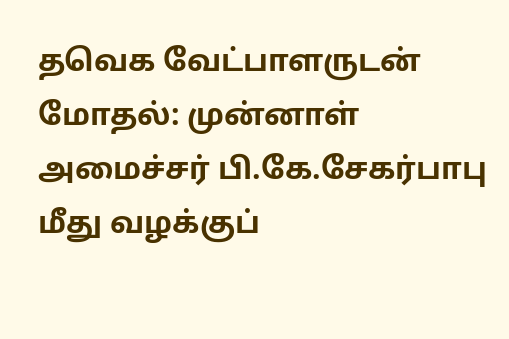தவெக வேட்பாளருடன் மோதல்: முன்னாள் அமைச்சர் பி.கே.சேகர்பாபு மீது வழக்குப்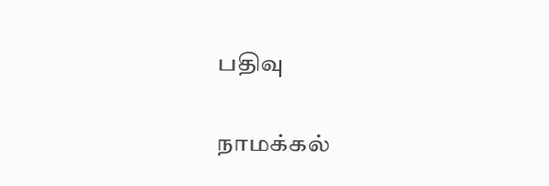பதிவு

நாமக்கல்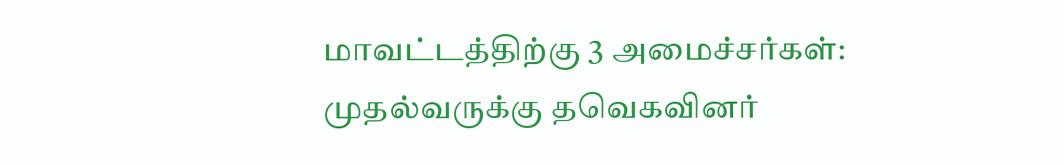மாவட்டத்திற்கு 3 அமைச்சர்கள்: முதல்வருக்கு தவெகவினர்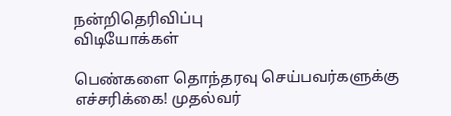நன்றிதெரிவிப்பு
விடியோக்கள்

பெண்களை தொந்தரவு செய்பவர்களுக்கு எச்சரிக்கை! முதல்வர்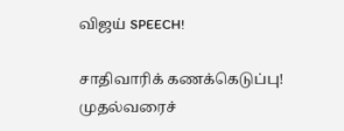விஜய் SPEECH!

சாதிவாரிக் கணக்கெடுப்பு! முதல்வரைச்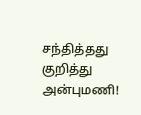சந்தித்தது குறித்து அன்புமணி!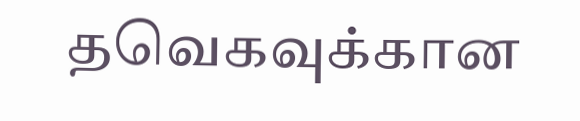தவெகவுக்கான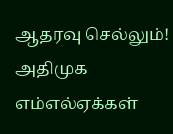ஆதரவு செல்லும்! அதிமுக எம்எல்ஏக்கள்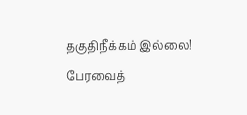தகுதிநீக்கம் இல்லை! பேரவைத்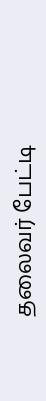தலைவர் பேட்டி